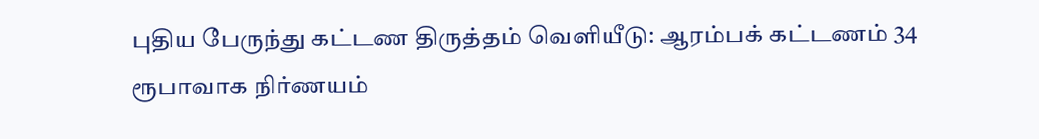புதிய பேருந்து கட்டண திருத்தம் வெளியீடு: ஆரம்பக் கட்டணம் 34 ரூபாவாக நிர்ணயம்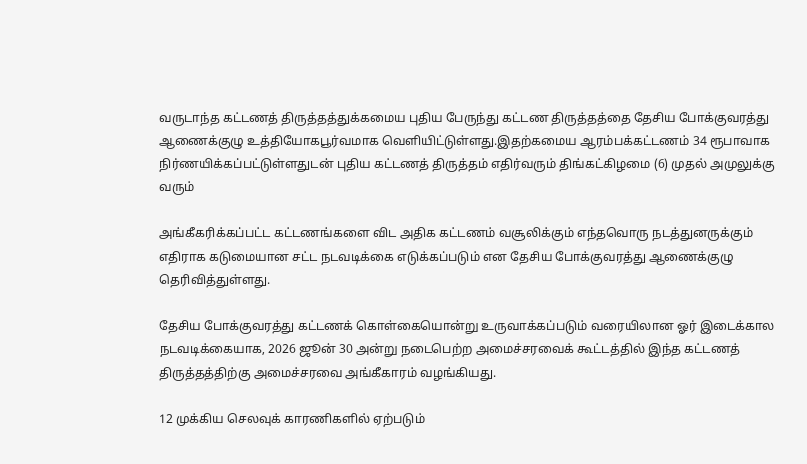வருடாந்த கட்டணத் திருத்தத்துக்கமைய புதிய பேருந்து கட்டண திருத்தத்தை தேசிய போக்குவரத்து ஆணைக்குழு உத்தியோகபூர்வமாக வெளியிட்டுள்ளது.இதற்கமைய ஆரம்பக்கட்டணம் 34 ரூபாவாக நிர்ணயிக்கப்பட்டுள்ளதுடன் புதிய கட்டணத் திருத்தம் எதிர்வரும் திங்கட்கிழமை (6) முதல் அமுலுக்கு வரும்

அங்கீகரிக்கப்பட்ட கட்டணங்களை விட அதிக கட்டணம் வசூலிக்கும் எந்தவொரு நடத்துனருக்கும் எதிராக கடுமையான சட்ட நடவடிக்கை எடுக்கப்படும் என தேசிய போக்குவரத்து ஆணைக்குழு தெரிவித்துள்ளது.

தேசிய போக்குவரத்து கட்டணக் கொள்கையொன்று உருவாக்கப்படும் வரையிலான ஓர் இடைக்கால நடவடிக்கையாக, 2026 ஜூன் 30 அன்று நடைபெற்ற அமைச்சரவைக் கூட்டத்தில் இந்த கட்டணத் திருத்தத்திற்கு அமைச்சரவை அங்கீகாரம் வழங்கியது.

12 முக்கிய செலவுக் காரணிகளில் ஏற்படும்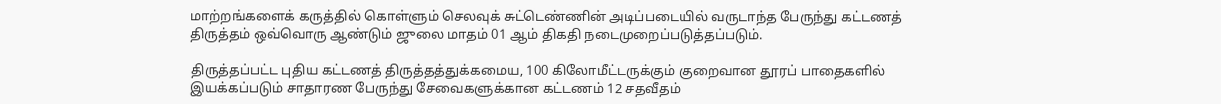மாற்றங்களைக் கருத்தில் கொள்ளும் செலவுக் சுட்டெண்ணின் அடிப்படையில் வருடாந்த பேருந்து கட்டணத் திருத்தம் ஒவ்வொரு ஆண்டும் ஜுலை மாதம் 01 ஆம் திகதி நடைமுறைப்படுத்தப்படும்.

திருத்தப்பட்ட புதிய கட்டணத் திருத்தத்துக்கமைய, 100 கிலோமீட்டருக்கும் குறைவான தூரப் பாதைகளில் இயக்கப்படும் சாதாரண பேருந்து சேவைகளுக்கான கட்டணம் 12 சதவீதம்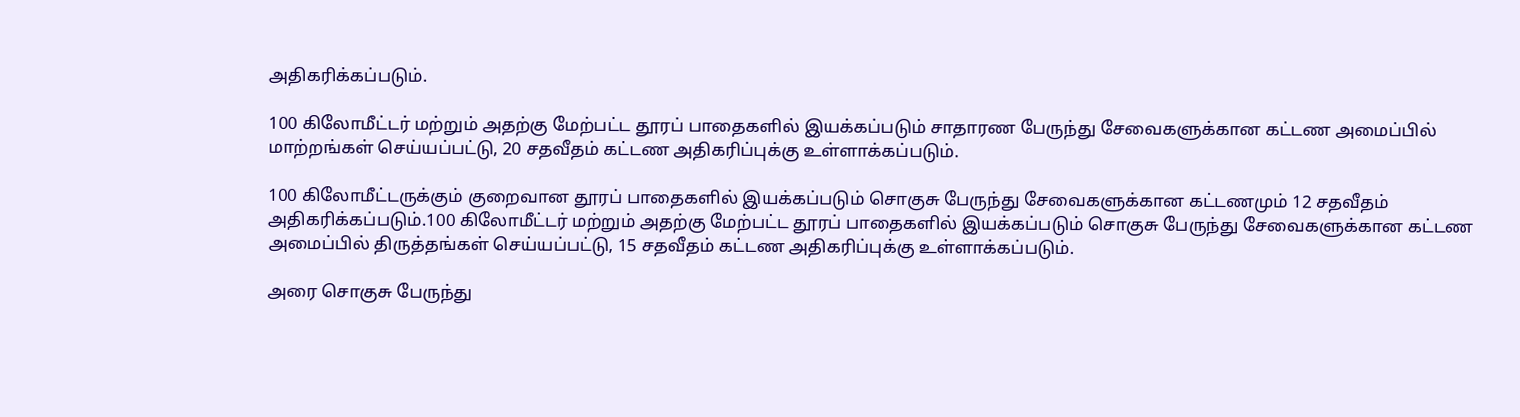அதிகரிக்கப்படும்.

100 கிலோமீட்டர் மற்றும் அதற்கு மேற்பட்ட தூரப் பாதைகளில் இயக்கப்படும் சாதாரண பேருந்து சேவைகளுக்கான கட்டண அமைப்பில் மாற்றங்கள் செய்யப்பட்டு, 20 சதவீதம் கட்டண அதிகரிப்புக்கு உள்ளாக்கப்படும்.

100 கிலோமீட்டருக்கும் குறைவான தூரப் பாதைகளில் இயக்கப்படும் சொகுசு பேருந்து சேவைகளுக்கான கட்டணமும் 12 சதவீதம் அதிகரிக்கப்படும்.100 கிலோமீட்டர் மற்றும் அதற்கு மேற்பட்ட தூரப் பாதைகளில் இயக்கப்படும் சொகுசு பேருந்து சேவைகளுக்கான கட்டண அமைப்பில் திருத்தங்கள் செய்யப்பட்டு, 15 சதவீதம் கட்டண அதிகரிப்புக்கு உள்ளாக்கப்படும்.

அரை சொகுசு பேருந்து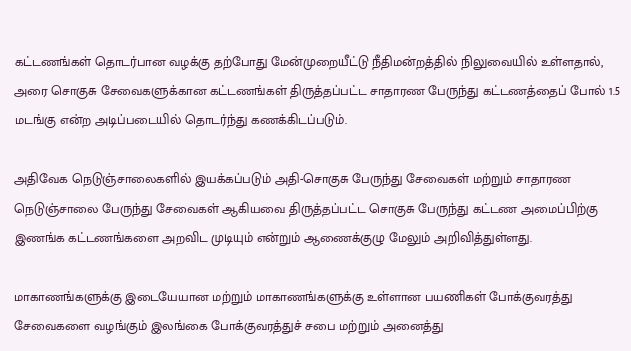கட்டணங்கள் தொடர்பான வழக்கு தற்போது மேன்முறையீட்டு நீதிமன்றத்தில் நிலுவையில் உள்ளதால், அரை சொகுசு சேவைகளுக்கான கட்டணங்கள் திருத்தப்பட்ட சாதாரண பேருந்து கட்டணத்தைப் போல் 1.5 மடங்கு என்ற அடிப்படையில் தொடர்ந்து கணக்கிடப்படும்.

அதிவேக நெடுஞ்சாலைகளில் இயக்கப்படும் அதி-சொகுசு பேருந்து சேவைகள் மற்றும் சாதாரண நெடுஞ்சாலை பேருந்து சேவைகள் ஆகியவை திருத்தப்பட்ட சொகுசு பேருந்து கட்டண அமைப்பிற்கு இணங்க கட்டணங்களை அறவிட முடியும் என்றும் ஆணைக்குழு மேலும் அறிவித்துள்ளது.

மாகாணங்களுக்கு இடையேயான மற்றும் மாகாணங்களுக்கு உள்ளான பயணிகள் போக்குவரத்து சேவைகளை வழங்கும் இலங்கை போக்குவரத்துச் சபை மற்றும் அனைத்து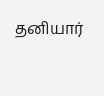தனியார்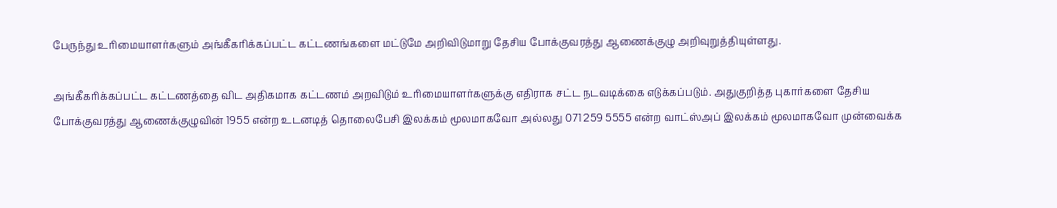பேருந்து உரிமையாளர்களும் அங்கீகரிக்கப்பட்ட கட்டணங்களை மட்டுமே அறிவிடுமாறு தேசிய போக்குவரத்து ஆணைக்குழு அறிவுறுத்தியுள்ளது.

அங்கீகரிக்கப்பட்ட கட்டணத்தை விட அதிகமாக கட்டணம் அறவிடும் உரிமையாளர்களுக்கு எதிராக சட்ட நடவடிக்கை எடுக்கப்படும். அதுகுறித்த புகார்களை தேசிய போக்குவரத்து ஆணைக்குழுவின் 1955 என்ற உடனடித் தொலைபேசி இலக்கம் மூலமாகவோ அல்லது 071 259 5555 என்ற வாட்ஸ்அப் இலக்கம் மூலமாகவோ முன்வைக்க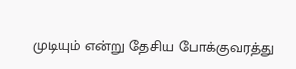முடியும் என்று தேசிய போக்குவரத்து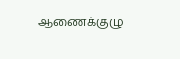ஆணைக்குழு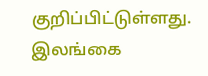குறிப்பிட்டுள்ளது.
இலங்கை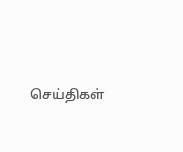செய்திகள்